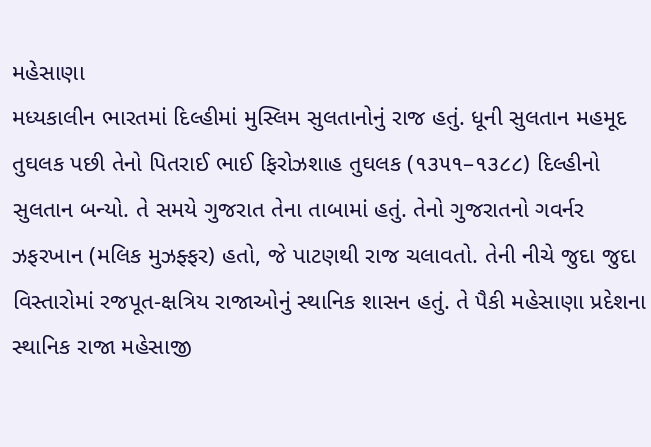મહેસાણા
મધ્યકાલીન ભારતમાં દિલ્હીમાં મુસ્લિમ સુલતાનોનું રાજ હતું. ધૂની સુલતાન મહમૂદ તુઘલક પછી તેનો પિતરાઈ ભાઈ ફિરોઝશાહ તુઘલક (૧૩૫૧–૧૩૮૮) દિલ્હીનો સુલતાન બન્યો. તે સમયે ગુજરાત તેના તાબામાં હતું. તેનો ગુજરાતનો ગવર્નર ઝફરખાન (મલિક મુઝફ્ફર) હતો, જે પાટણથી રાજ ચલાવતો. તેની નીચે જુદા જુદા વિસ્તારોમાં રજપૂત-ક્ષત્રિય રાજાઓનું સ્થાનિક શાસન હતું. તે પૈકી મહેસાણા પ્રદેશના સ્થાનિક રાજા મહેસાજી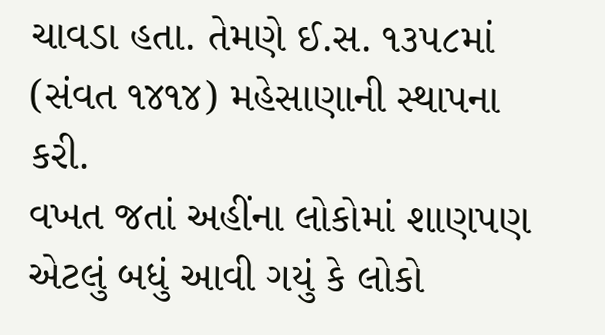ચાવડા હતા. તેમણે ઈ.સ. ૧૩૫૮માં (સંવત ૧૪૧૪) મહેસાણાની સ્થાપના કરી.
વખત જતાં અહીંના લોકોમાં શાણપણ એટલું બધું આવી ગયું કે લોકો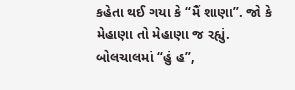કહેતા થઈ ગયા કે “મૈં શાણા”. જો કે મેહાણા તો મેહાણા જ રહ્યું. બોલચાલમાં “હું હ”,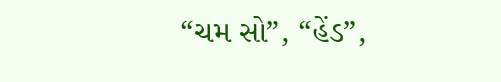“ચમ સો”, “હેંડ”,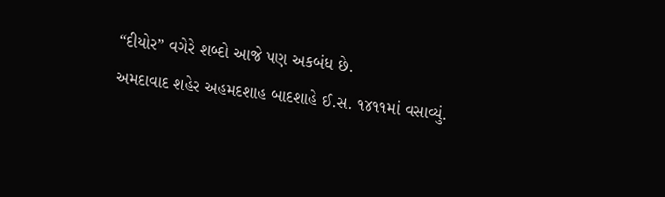“દીયોર” વગેરે શબ્દો આજે પણ અકબંધ છે.
અમદાવાદ શહેર અહમદશાહ બાદશાહે ઈ.સ. ૧૪૧૧માં વસાવ્યું.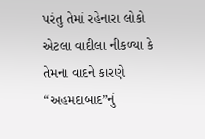પરંતુ તેમાં રહેનારા લોકો એટલા વાદીલા નીકળ્યા કે તેમના વાદને કારણે “અહમદાબાદ”નું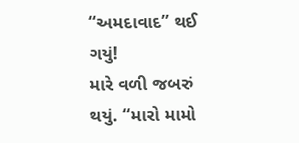“અમદાવાદ” થઈ ગયું!
મારે વળી જબરું થયું. “મારો મામો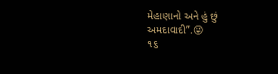મેહાણાનો અને હું છું અમદાવાદી”.😜
૧૬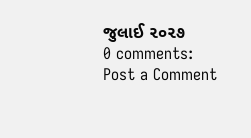જુલાઈ ૨૦૨૭
0 comments:
Post a Comment